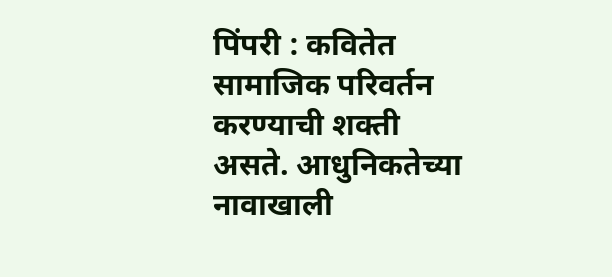पिंपरी : कवितेत सामाजिक परिवर्तन करण्याची शक्ती असते. आधुनिकतेच्या नावाखाली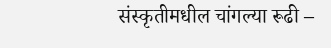संस्कृतीमधील चांगल्या रूढी –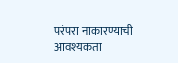परंपरा नाकारण्याची आवश्यकता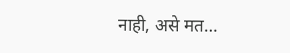नाही, असे मत…